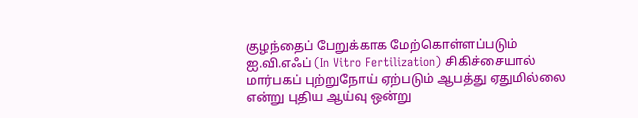குழந்தைப் பேறுக்காக மேற்கொள்ளப்படும் ஐ.வி.எஃப் (In Vitro Fertilization) சிகிச்சையால் மார்பகப் புற்றுநோய் ஏற்படும் ஆபத்து ஏதுமில்லை என்று புதிய ஆய்வு ஒன்று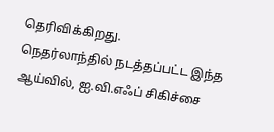தெரிவிக்கிறது.
நெதர்லாந்தில் நடத்தப்பட்ட இந்த ஆய்வில், ஐ.வி.எஃப் சிகிச்சை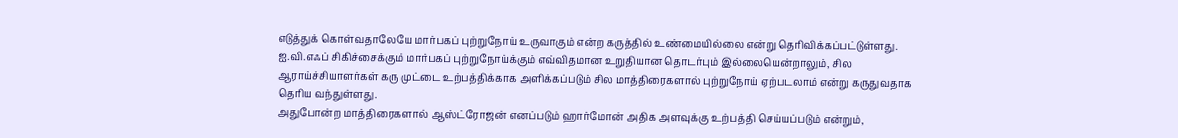எடுத்துக் கொள்வதாலேயே மார்பகப் புற்றுநோய் உருவாகும் என்ற கருத்தில் உண்மையில்லை என்று தெரிவிக்கப்பட்டுள்ளது.
ஐ.வி.எஃப் சிகிச்சைக்கும் மார்பகப் புற்றுநோய்க்கும் எவ்விதமான உறுதியான தொடர்பும் இல்லையென்றாலும், சில ஆராய்ச்சியாளர்கள் கரு முட்டை உற்பத்திக்காக அளிக்கப்படும் சில மாத்திரைகளால் புற்றுநோய் ஏற்படலாம் என்று கருதுவதாக தெரிய வந்துள்ளது.
அதுபோன்ற மாத்திரைகளால் ஆஸ்ட்ரோஜன் எனப்படும் ஹார்மோன் அதிக அளவுக்கு உற்பத்தி செய்யப்படும் என்றும்,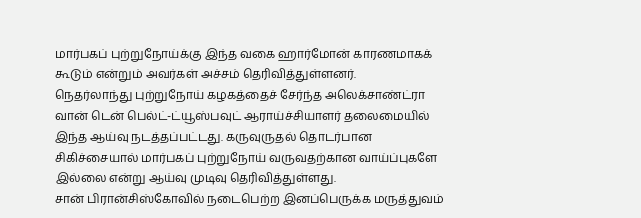மார்பகப் புற்றுநோய்க்கு இந்த வகை ஹார்மோன் காரணமாகக் கூடும் என்றும் அவர்கள் அச்சம் தெரிவித்துள்ளனர்.
நெதர்லாந்து புற்றுநோய் கழகத்தைச் சேர்ந்த அலெக்சாண்ட்ரா வான் டென் பெல்ட்-ட்யூஸ்பவுட் ஆராய்ச்சியாளர் தலைமையில் இந்த ஆய்வு நடத்தப்பட்டது. கருவுருதல் தொடர்பான சிகிச்சையால் மார்பகப் புற்றுநோய் வருவதற்கான வாய்ப்புகளே இல்லை என்று ஆய்வு முடிவு தெரிவித்துள்ளது.
சான் பிரான்சிஸ்கோவில் நடைபெற்ற இனப்பெருக்க மருத்துவம்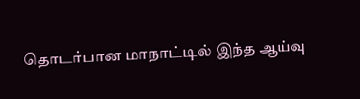தொடர்பான மாநாட்டில் இந்த ஆய்வு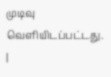முடிவு வெளியிடப்பட்டது. |